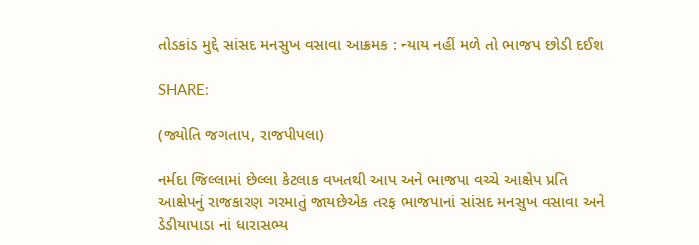તોડકાંડ મુદ્દે સાંસદ મનસુખ વસાવા આક્રમક : ન્યાય નહીં મળે તો ભાજપ છોડી દઈશ

SHARE:

(જ્યોતિ જગતાપ, રાજપીપલા)

નર્મદા જિલ્લામાં છેલ્લા કેટલાક વખતથી આપ અને ભાજપા વચ્ચે આક્ષેપ પ્રતિ આક્ષેપનું રાજકારણ ગરમાતું જાયછેએક તરફ ભાજપાનાં સાંસદ મનસુખ વસાવા અને ડેડીયાપાડા નાં ધારાસભ્ય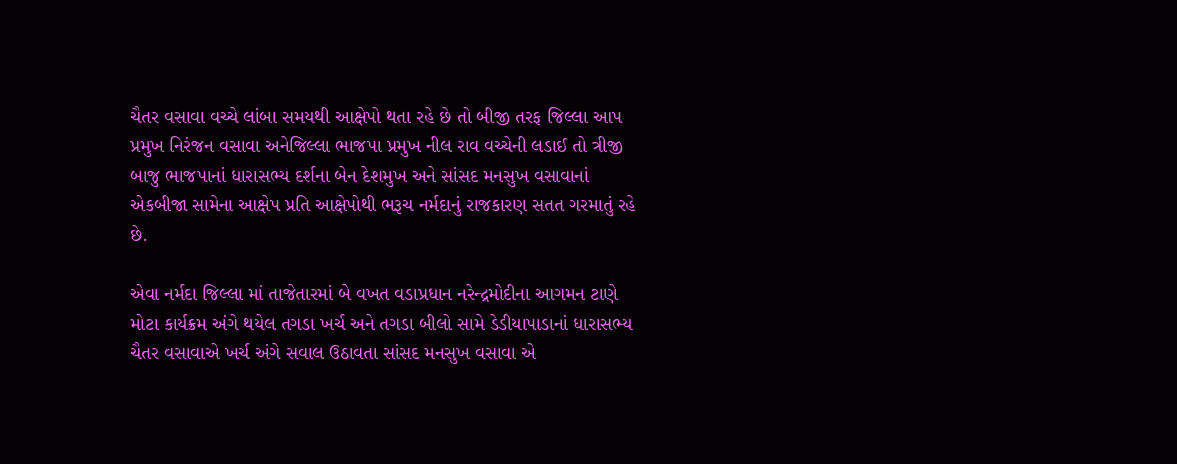ચૈતર વસાવા વચ્ચે લાંબા સમયથી આક્ષેપો થતા રહે છે તો બીજી તરફ જિલ્લા આપ પ્રમુખ નિરંજન વસાવા અનેજિલ્લા ભાજપા પ્રમુખ નીલ રાવ વચ્ચેની લડાઈ તો ત્રીજી બાજુ ભાજપાનાં ધારાસભ્ય દર્શના બેન દેશમુખ અને સાંસદ મનસુખ વસાવાનાં એકબીજા સામેના આક્ષેપ પ્રતિ આક્ષેપોથી ભરૂચ નર્મદાનું રાજકારણ સતત ગરમાતું રહે છે.

એવા નર્મદા જિલ્લા માં તાજેતારમાં બે વખત વડાપ્રધાન નરેન્દ્રમોદીના આગમન ટાણે મોટા કાર્યક્રમ અંગે થયેલ તગડા ખર્ચ અને તગડા બીલો સામે ડેડીયાપાડાનાં ધારાસભ્ય ચૈતર વસાવાએ ખર્ચ અંગે સવાલ ઉઠાવતા સાંસદ મનસુખ વસાવા એ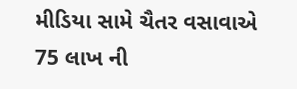મીડિયા સામે ચૈતર વસાવાએ 75 લાખ ની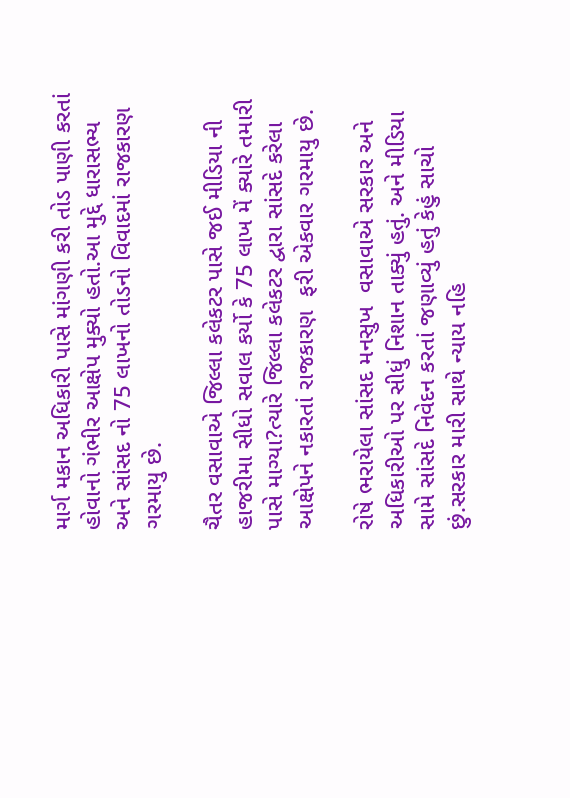માર્ગ મકાન અધિકારી પાસે માંગણી કરી તોડ પાણી કરતાં હોવાનો ગંભીર આક્ષેપ મુક્યો હતો.આ મુદ્દે ધારાસભ્ય અને સાંસદ નો 75 લાખનો તોડનો વિવાદમાં રાજકારણ ગરમાયુ છે.

ચૈતર વસાવાએ જિલ્લા કલેકટર પાસે જઈ મીડિયા ની હાજરીમા સીધો સવાલ કર્યો કે 75 લાખ મેં ક્યારે તમારી પાસે માગ્યા?ત્યારે જિલ્લા કલેકટર દ્વારા સાંસદે કરેલા આક્ષેપને નકારતાં રાજકારણ  ફરી એકવાર ગરમાયુ છે.

રોષે ભરાયેલા સાંસદ મનસુખ  વસાવાએ સરકાર અને અધિકારીઓ પર સીધું નિશાન તાક્યું હતું. અને મીડિયા સામે સાંસદે નિવેદન કરતાં જણાવ્યું હતું કેહું સાચો છું.સરકાર મારી સાથે ન્યાય નહિ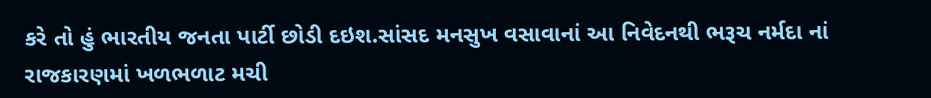કરે તો હું ભારતીય જનતા પાર્ટી છોડી દઇશ.સાંસદ મનસુખ વસાવાનાં આ નિવેદનથી ભરૂચ નર્મદા નાં રાજકારણમાં ખળભળાટ મચી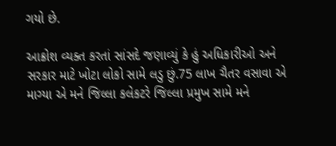ગયો છે.

આક્રોશ વ્યક્ત કરતાં સાંસદે જણાવ્યું કે હું અધિકારીઓ અને સરકાર માટે ખોટા લોકો સામે લડુ છું.75 લાખ ચૈતર વસાવા એ માગ્યા એ મને જિલ્લા કલેકટરે જિલ્લા પ્રમુખ સામે મને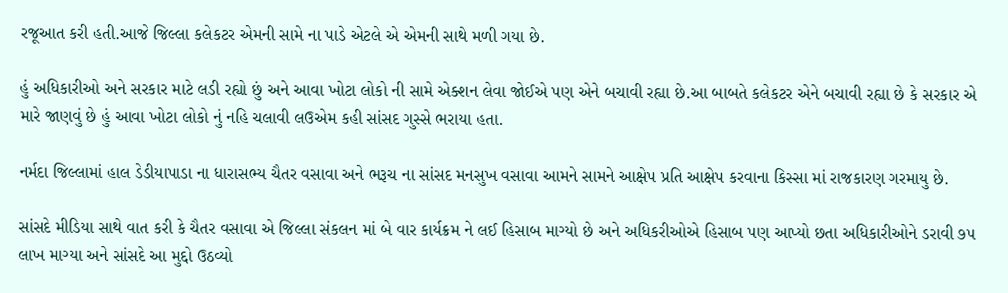રજૂઆત કરી હતી.આજે જિલ્લા કલેકટર એમની સામે ના પાડે એટલે એ એમની સાથે મળી ગયા છે.

હું અધિકારીઓ અને સરકાર માટે લડી રહ્યો છું અને આવા ખોટા લોકો ની સામે એક્શન લેવા જોઈએ પણ એને બચાવી રહ્યા છે.આ બાબતે કલેકટર એને બચાવી રહ્યા છે કે સરકાર એ મારે જાણવું છે હું આવા ખોટા લોકો નું નહિ ચલાવી લઉએમ કહી સાંસદ ગુસ્સે ભરાયા હતા.

નર્મદા જિલ્લામાં હાલ ડેડીયાપાડા ના ધારાસભ્ય ચૈતર વસાવા અને ભરૂચ ના સાંસદ મનસુખ વસાવા આમને સામને આક્ષેપ પ્રતિ આક્ષેપ કરવાના કિસ્સા માં રાજકારણ ગરમાયુ છે.

સાંસદે મીડિયા સાથે વાત કરી કે ચૈતર વસાવા એ જિલ્લા સંકલન માં બે વાર કાર્યક્રમ ને લઈ હિસાબ માગ્યો છે અને અધિકરીઓએ હિસાબ પણ આપ્યો છતા અધિકારીઓને ડરાવી ૭૫ લાખ માગ્યા અને સાંસદે આ મુદ્દો ઉઠવ્યો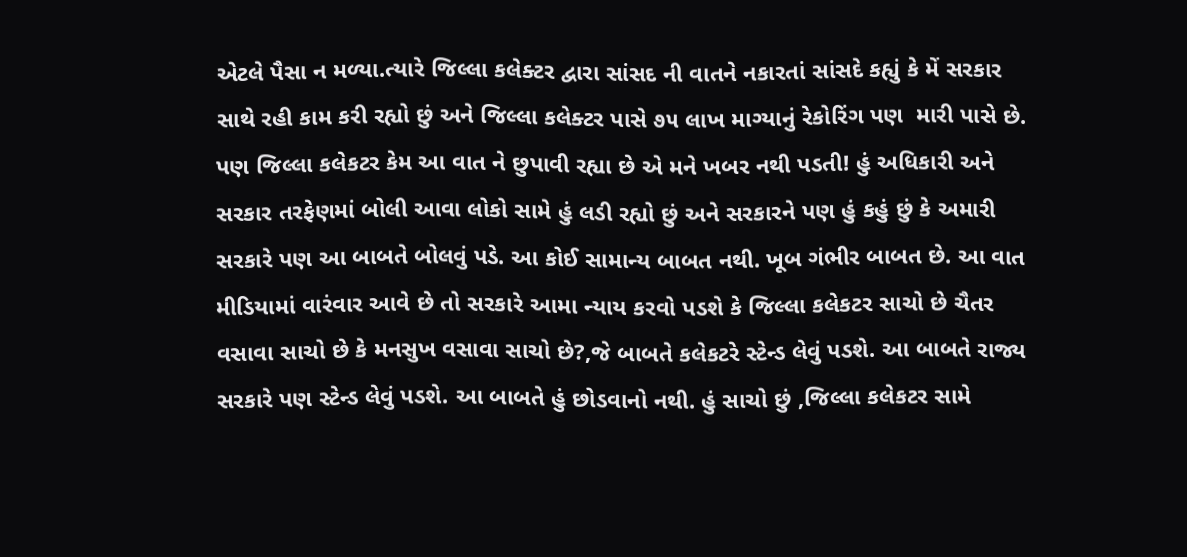એટલે પૈસા ન મળ્યા.ત્યારે જિલ્લા કલેક્ટર દ્વારા સાંસદ ની વાતને નકારતાં સાંસદે કહ્યું કે મેં સરકાર સાથે રહી કામ કરી રહ્યો છું અને જિલ્લા કલેક્ટર પાસે ૭૫ લાખ માગ્યાનું રેકોરિંગ પણ  મારી પાસે છે. પણ જિલ્લા કલેકટર કેમ આ વાત ને છુપાવી રહ્યા છે એ મને ખબર નથી પડતી! હું અધિકારી અને સરકાર તરફેણમાં બોલી આવા લોકો સામે હું લડી રહ્યો છું અને સરકારને પણ હું કહું છું કે અમારી સરકારે પણ આ બાબતે બોલવું પડે. આ કોઈ સામાન્ય બાબત નથી. ખૂબ ગંભીર બાબત છે. આ વાત મીડિયામાં વારંવાર આવે છે તો સરકારે આમા ન્યાય કરવો પડશે કે જિલ્લા કલેકટર સાચો છે ચૈતર વસાવા સાચો છે કે મનસુખ વસાવા સાચો છે?,જે બાબતે કલેકટરે સ્ટેન્ડ લેવું પડશે. આ બાબતે રાજ્ય સરકારે પણ સ્ટેન્ડ લેવું પડશે. આ બાબતે હું છોડવાનો નથી. હું સાચો છું ,જિલ્લા કલેકટર સામે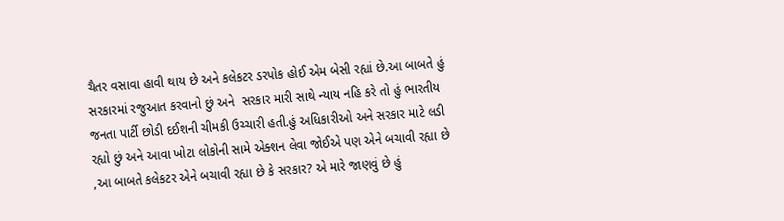ચૈતર વસાવા હાવી થાય છે અને કલેકટર ડરપોક હોઈ એમ બેસી રહ્યાં છે.આ બાબતે હું સરકારમાં રજુઆત કરવાનો છું અને  સરકાર મારી સાથે ન્યાય નહિ કરે તો હું ભારતીય જનતા પાર્ટી છોડી દઈશની ચીમકી ઉચ્ચારી હતી.હું અધિકારીઓ અને સરકાર માટે લડી રહ્યો છું અને આવા ખોટા લોકોની સામે એક્શન લેવા જોઈએ પણ એને બચાવી રહ્યા છે ,આ બાબતે કલેકટર એને બચાવી રહ્યા છે કે સરકાર? એ મારે જાણવું છે હું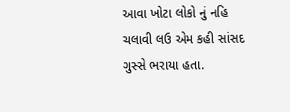આવા ખોટા લોકો નું નહિ ચલાવી લઉ એમ કહી સાંસદ ગુસ્સે ભરાયા હતા.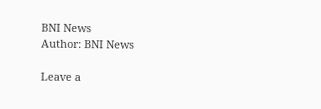BNI News
Author: BNI News

Leave a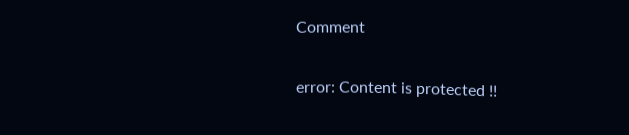Comment

error: Content is protected !!